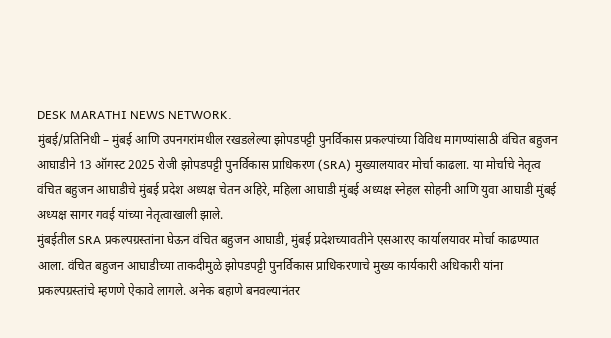DESK MARATHI NEWS NETWORK.
मुंबई/प्रतिनिधी – मुंबई आणि उपनगरांमधील रखडलेल्या झोपडपट्टी पुनर्विकास प्रकल्पांच्या विविध मागण्यांसाठी वंचित बहुजन आघाडीने 13 ऑगस्ट 2025 रोजी झोपडपट्टी पुनर्विकास प्राधिकरण (SRA) मुख्यालयावर मोर्चा काढला. या मोर्चाचे नेतृत्व वंचित बहुजन आघाडीचे मुंबई प्रदेश अध्यक्ष चेतन अहिरे, महिला आघाडी मुंबई अध्यक्ष स्नेहल सोहनी आणि युवा आघाडी मुंबई अध्यक्ष सागर गवई यांच्या नेतृत्वाखाली झाले.
मुंबईतील SRA प्रकल्पग्रस्तांना घेऊन वंचित बहुजन आघाडी, मुंबई प्रदेशच्यावतीने एसआरए कार्यालयावर मोर्चा काढण्यात आला. वंचित बहुजन आघाडीच्या ताकदीमुळे झोपडपट्टी पुनर्विकास प्राधिकरणाचे मुख्य कार्यकारी अधिकारी यांना प्रकल्पग्रस्तांचे म्हणणे ऐकावे लागले. अनेक बहाणे बनवल्यानंतर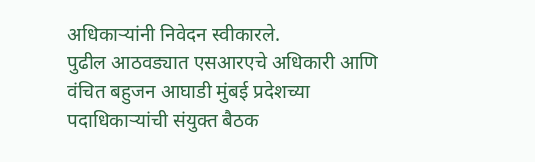अधिकाऱ्यांनी निवेदन स्वीकारले.
पुढील आठवड्यात एसआरएचे अधिकारी आणि वंचित बहुजन आघाडी मुंबई प्रदेशच्या पदाधिकाऱ्यांची संयुक्त बैठक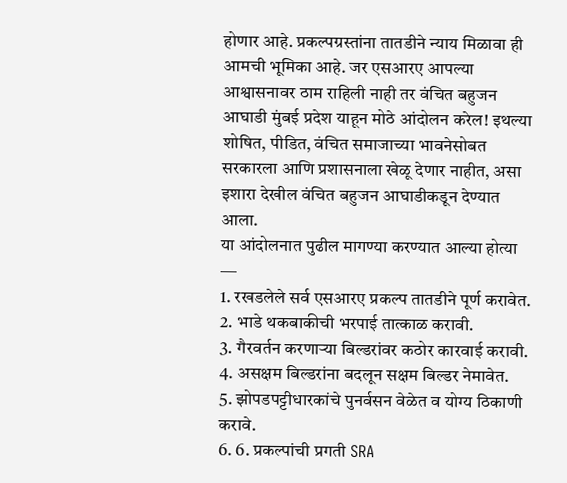होणार आहे. प्रकल्पग्रस्तांना तातडीने न्याय मिळावा ही आमची भूमिका आहे. जर एसआरए आपल्या आश्वासनावर ठाम राहिली नाही तर वंचित बहुजन आघाडी मुंबई प्रदेश याहून मोठे आंदोलन करेल! इथल्या शोषित, पीडित, वंचित समाजाच्या भावनेसोबत सरकारला आणि प्रशासनाला खेळू देणार नाहीत, असा इशारा देखील वंचित बहुजन आघाडीकडून देण्यात आला.
या आंदोलनात पुढील मागण्या करण्यात आल्या होत्या ―
1. रखडलेले सर्व एसआरए प्रकल्प तातडीने पूर्ण करावेत.
2. भाडे थकबाकीची भरपाई तात्काळ करावी.
3. गैरवर्तन करणाऱ्या बिल्डरांवर कठोर कारवाई करावी.
4. असक्षम बिल्डरांना बदलून सक्षम बिल्डर नेमावेत.
5. झोपडपट्टीधारकांचे पुनर्वसन वेळेत व योग्य ठिकाणी करावे.
6. 6. प्रकल्पांची प्रगती SRA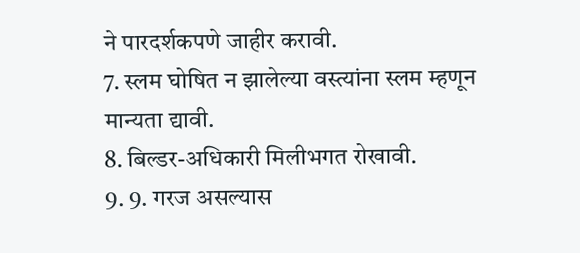ने पारदर्शकपणे जाहीर करावी.
7. स्लम घोषित न झालेल्या वस्त्यांना स्लम म्हणून मान्यता द्यावी.
8. बिल्डर-अधिकारी मिलीभगत रोखावी.
9. 9. गरज असल्यास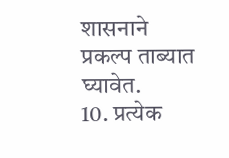शासनाने प्रकल्प ताब्यात घ्यावेत.
10. प्रत्येक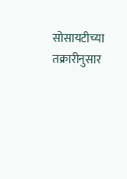सोसायटीच्या तक्रारीनुसार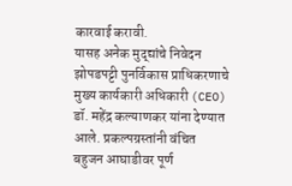कारवाई करावी.
यासह अनेक मुद्द्यांचे निवेदन झोपडपट्टी पुनर्विकास प्राधिकरणाचे मुख्य कार्यकारी अधिकारी (CEO) डॉ. महेंद्र कल्याणकर यांना देण्यात आले. प्रकल्पग्रस्तांनी वंचित बहुजन आघाडीवर पूर्ण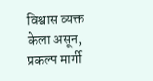विश्वास व्यक्त केला असून, प्रकल्प मार्गी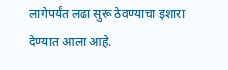लागेपर्यंत लढा सुरू ठेवण्याचा इशारा देण्यात आला आहे.